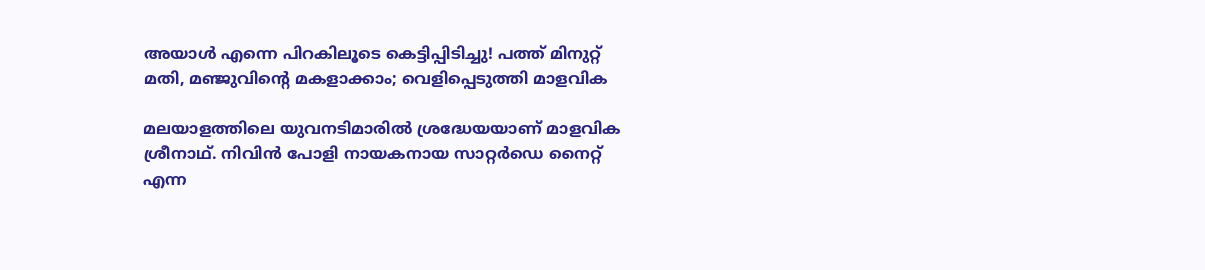അയാള്‍ എന്നെ പിറകിലൂടെ കെട്ടിപ്പിടിച്ചു! പത്ത് മിനുറ്റ് മതി, മഞ്ജുവിന്റെ മകളാക്കാം; വെളിപ്പെടുത്തി മാളവിക

മലയാളത്തിലെ യുവനടിമാരില്‍ ശ്രദ്ധേയയാണ് മാളവിക ശ്രീനാഥ്. നിവിന്‍ പോളി നായകനായ സാറ്റര്‍ഡെ നൈറ്റ് എന്ന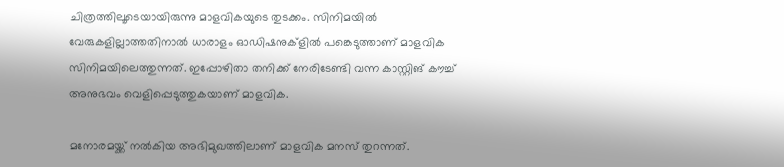ചിത്രത്തിലൂടെയായിരുന്നു മാളവികയുടെ തുടക്കം. സിനിമയില്‍ വേരുകളില്ലാത്തതിനാല്‍ ധാരാളം ഓഡിഷനുക്‌ളില്‍ പങ്കെടുത്താണ് മാളവിക സിനിമയിലെത്തുന്നത്. ഇപ്പോഴിതാ തനിക്ക് നേരിടേണ്ടി വന്ന കാസ്റ്റിങ് കൗച്ച് അനുഭവം വെളിപ്പെടുത്തുകയാണ് മാളവിക.

മനോരമയ്ക്ക് നല്‍കിയ അഭിമുഖത്തിലാണ് മാളവിക മനസ് തുറന്നത്.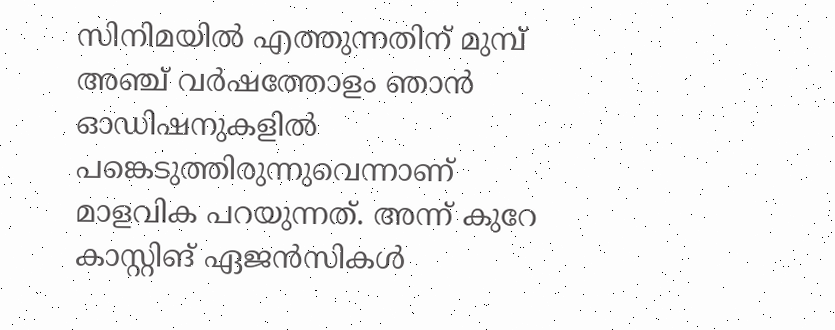സിനിമയില്‍ എത്തുന്നതിന് മുമ്പ് അഞ്ച് വര്‍ഷത്തോളം ഞാന്‍ ഓഡിഷനുകളില്‍ പങ്കെടുത്തിരുന്നുവെന്നാണ് മാളവിക പറയുന്നത്. അന്ന് കുറേ കാസ്റ്റിങ് ഏജന്‍സികള്‍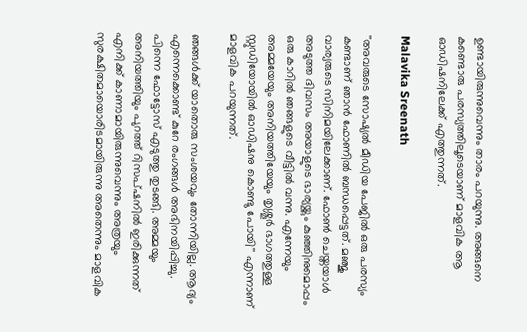ഉണ്ടായിരുന്നുവെന്നും താരം പറയുന്നു. അങ്ങനെ കണ്ടൊരു പരസ്യത്തിലൂടെയാണ് മാളവിക ആ ഓഡിഷനിലേക്ക് എത്തുന്നത്.

Malavika Sreenath

''അവരുടെ സോഷ്യല്‍ മീഡിയ പേജില്‍ ഒരു പരസ്യം കണ്ടാണ് ഞാന്‍ ഫോണില്‍ ബന്ധപ്പെട്ടത്. മഞ്ജു വാര്യരുടെ സിനിമയിലേക്കാണ്. ഫോണ്‍ ചെയ്തയാള്‍ അടുത്ത ദിവസം അയാളുടെ ഭാര്യയ്ക്കും കുഞ്ഞിനുമൊപ്പം ഒരു കാറില്‍ ഞങ്ങളുടെ വീട്ടില്‍ വന്നു. എന്നേയും അമ്മയേയും അനിയത്തിയേയും തൃശ്ശൂര്‍ ഭാഗത്തുള്ള സ്റ്റുഡിയോയില്‍ ഓഡിഷനു കൊണ്ടു പോയി'' എന്നാണ് മാളവിക പറയുന്നത്.

ഞങ്ങള്‍ക്ക് യാതൊരു സംശയവും തോന്നിയില്ല. ആദ്യം എന്നെക്കൊണ്ട് കുറേ രംഗങ്ങള്‍ അഭിനയിപ്പിച്ചു. പിന്നെ ഫോട്ടോസ് എടുത്തു തുടങ്ങി. അമ്മയും അനിയത്തിയും പുറത്ത് റിസപ്ഷനില്‍ ഇരിക്കുന്നത് എനിക്ക് കാണാമായിരുന്നുവെന്നും അത്രയും സുരക്ഷിതമായൊരിടമായിരുന്നു അതെന്നും മാളവിക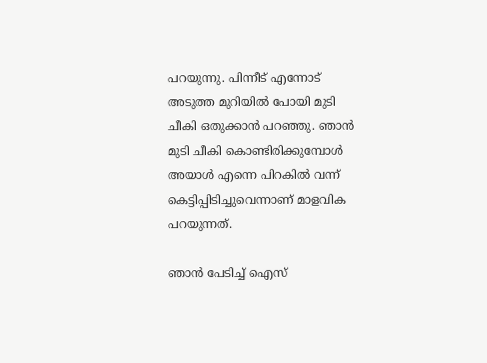പറയുന്നു. പിന്നീട് എന്നോട് അടുത്ത മുറിയില്‍ പോയി മുടി ചീകി ഒതുക്കാന്‍ പറഞ്ഞു. ഞാന്‍ മുടി ചീകി കൊണ്ടിരിക്കുമ്പോള്‍ അയാള്‍ എന്നെ പിറകില്‍ വന്ന് കെട്ടിപ്പിടിച്ചുവെന്നാണ് മാളവിക പറയുന്നത്.

ഞാന്‍ പേടിച്ച് ഐസ്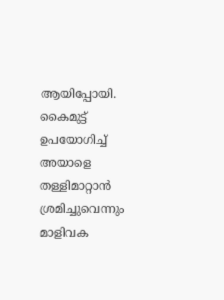ആയിപ്പോയി. കൈമുട്ട് ഉപയോഗിച്ച് അയാളെ തള്ളിമാറ്റാന്‍ ശ്രമിച്ചുവെന്നും മാളിവക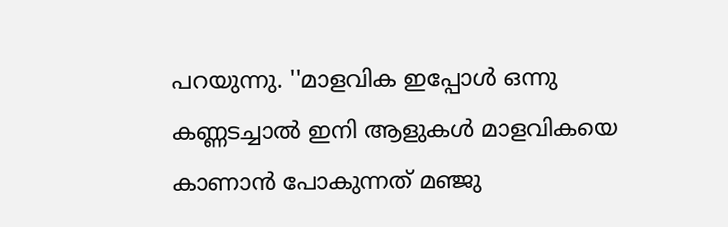പറയുന്നു. ''മാളവിക ഇപ്പോള്‍ ഒന്നു കണ്ണടച്ചാല്‍ ഇനി ആളുകള്‍ മാളവികയെ കാണാന്‍ പോകുന്നത് മഞ്ജു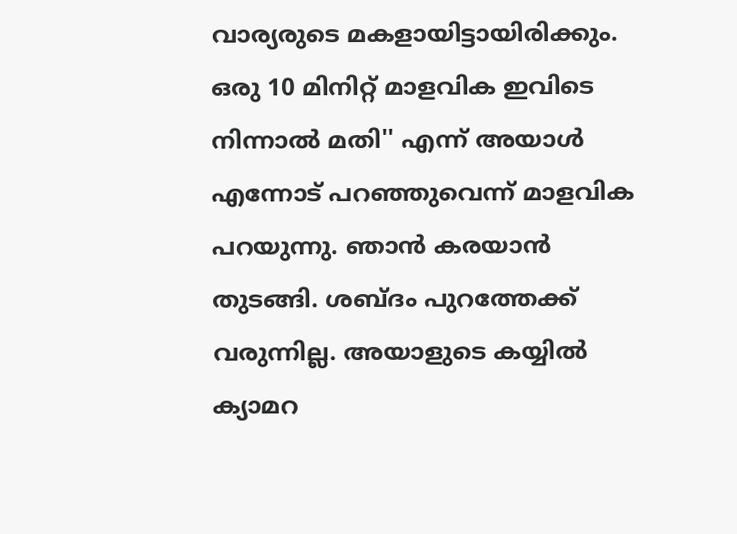വാര്യരുടെ മകളായിട്ടായിരിക്കും. ഒരു 10 മിനിറ്റ് മാളവിക ഇവിടെ നിന്നാല്‍ മതി'' എന്ന് അയാള്‍ എന്നോട് പറഞ്ഞുവെന്ന് മാളവിക പറയുന്നു. ഞാന്‍ കരയാന്‍ തുടങ്ങി. ശബ്ദം പുറത്തേക്ക് വരുന്നില്ല. അയാളുടെ കയ്യില്‍ ക്യാമറ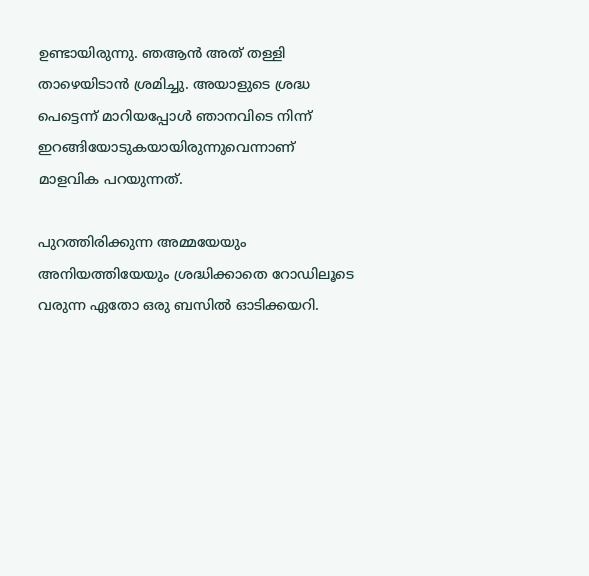ഉണ്ടായിരുന്നു. ഞആന്‍ അത് തള്ളി താഴെയിടാന്‍ ശ്രമിച്ചു. അയാളുടെ ശ്രദ്ധ പെട്ടെന്ന് മാറിയപ്പോള്‍ ഞാനവിടെ നിന്ന് ഇറങ്ങിയോടുകയായിരുന്നുവെന്നാണ് മാളവിക പറയുന്നത്.

പുറത്തിരിക്കുന്ന അമ്മയേയും അനിയത്തിയേയും ശ്രദ്ധിക്കാതെ റോഡിലൂടെ വരുന്ന ഏതോ ഒരു ബസില്‍ ഓടിക്കയറി.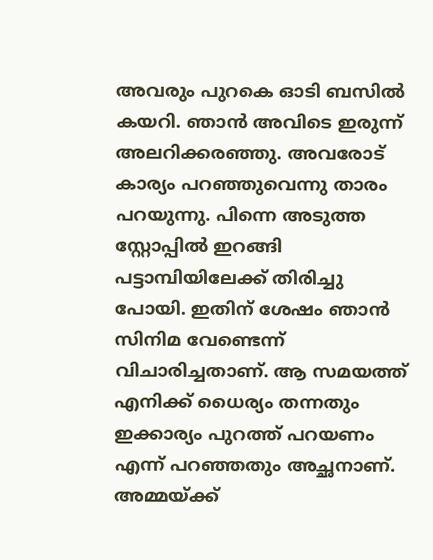അവരും പുറകെ ഓടി ബസില്‍ കയറി. ഞാന്‍ അവിടെ ഇരുന്ന് അലറിക്കരഞ്ഞു. അവരോട് കാര്യം പറഞ്ഞുവെന്നു താരം പറയുന്നു. പിന്നെ അടുത്ത സ്റ്റോപ്പില്‍ ഇറങ്ങി പട്ടാമ്പിയിലേക്ക് തിരിച്ചു പോയി. ഇതിന് ശേഷം ഞാന്‍ സിനിമ വേണ്ടെന്ന് വിചാരിച്ചതാണ്. ആ സമയത്ത് എനിക്ക് ധൈര്യം തന്നതും ഇക്കാര്യം പുറത്ത് പറയണം എന്ന് പറഞ്ഞതും അച്ഛനാണ്. അമ്മയ്ക്ക്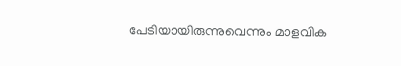പേടിയായിരുന്നുവെന്നും മാളവിക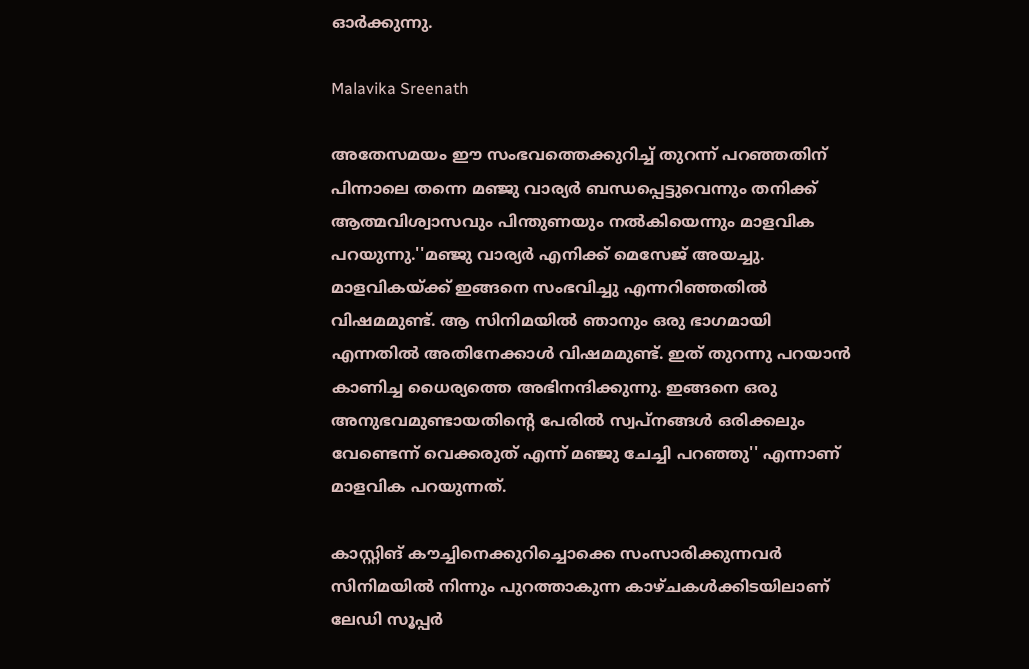ഓര്‍ക്കുന്നു.

Malavika Sreenath

അതേസമയം ഈ സംഭവത്തെക്കുറിച്ച് തുറന്ന് പറഞ്ഞതിന് പിന്നാലെ തന്നെ മഞ്ജു വാര്യര്‍ ബന്ധപ്പെട്ടുവെന്നും തനിക്ക് ആത്മവിശ്വാസവും പിന്തുണയും നല്‍കിയെന്നും മാളവിക പറയുന്നു.''മഞ്ജു വാര്യര്‍ എനിക്ക് മെസേജ് അയച്ചു. മാളവികയ്ക്ക് ഇങ്ങനെ സംഭവിച്ചു എന്നറിഞ്ഞതില്‍ വിഷമമുണ്ട്. ആ സിനിമയില്‍ ഞാനും ഒരു ഭാഗമായി എന്നതില്‍ അതിനേക്കാള്‍ വിഷമമുണ്ട്. ഇത് തുറന്നു പറയാന്‍ കാണിച്ച ധൈര്യത്തെ അഭിനന്ദിക്കുന്നു. ഇങ്ങനെ ഒരു അനുഭവമുണ്ടായതിന്റെ പേരില്‍ സ്വപ്‌നങ്ങള്‍ ഒരിക്കലും വേണ്ടെന്ന് വെക്കരുത് എന്ന് മഞ്ജു ചേച്ചി പറഞ്ഞു'' എന്നാണ് മാളവിക പറയുന്നത്.

കാസ്റ്റിങ് കൗച്ചിനെക്കുറിച്ചൊക്കെ സംസാരിക്കുന്നവര്‍ സിനിമയില്‍ നിന്നും പുറത്താകുന്ന കാഴ്ചകള്‍ക്കിടയിലാണ് ലേഡി സൂപ്പര്‍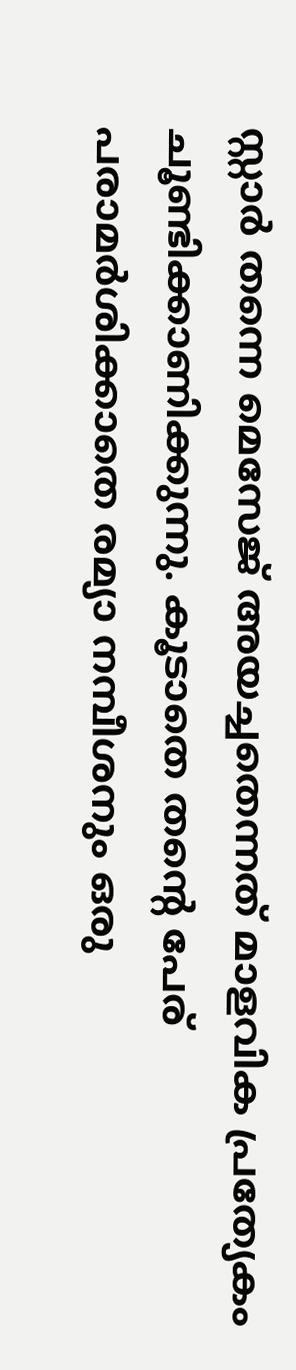സ്റ്റാര്‍ തന്നെ മെസേജ് അയച്ചതെന്നത് മാളവിക പ്രത്യേകം ചൂണ്ടിക്കാണിക്കുന്നു. കൂടാതെ തന്റെ പേര് പരാമര്‍ശിക്കാതെ രമ്യാ നമ്പീശനും ഒരു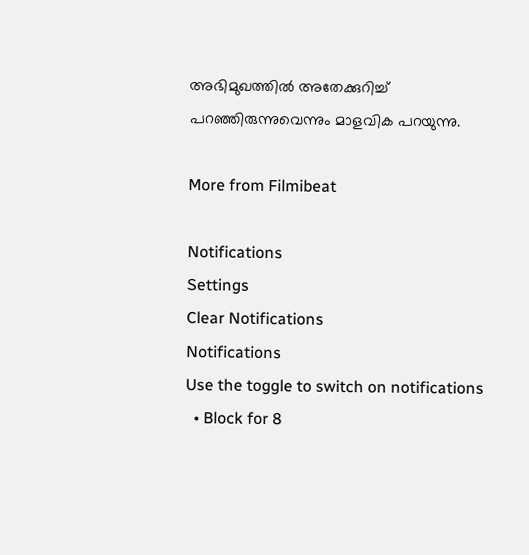അഭിമുഖത്തില്‍ അതേക്കുറിച്ച് പറഞ്ഞിരുന്നുവെന്നും മാളവിക പറയുന്നു.

More from Filmibeat

Notifications
Settings
Clear Notifications
Notifications
Use the toggle to switch on notifications
  • Block for 8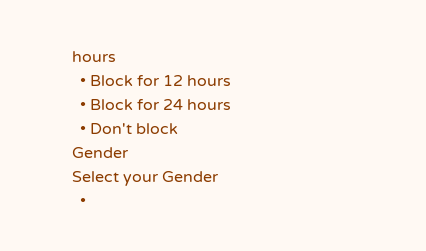hours
  • Block for 12 hours
  • Block for 24 hours
  • Don't block
Gender
Select your Gender
  •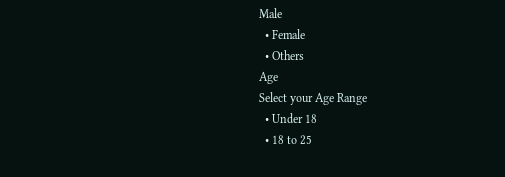Male
  • Female
  • Others
Age
Select your Age Range
  • Under 18
  • 18 to 25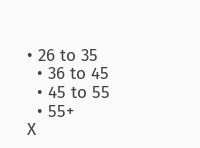• 26 to 35
  • 36 to 45
  • 45 to 55
  • 55+
X